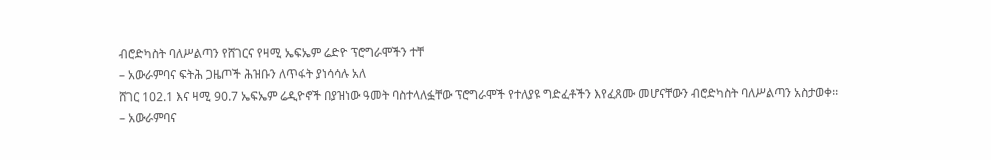ብሮድካስት ባለሥልጣን የሸገርና የዛሚ ኤፍኤም ሬድዮ ፕሮግራሞችን ተቸ
– አውራምባና ፍትሕ ጋዜጦች ሕዝቡን ለጥፋት ያነሳሳሉ አለ
ሸገር 102.1 እና ዛሚ 90.7 ኤፍኤም ሬዲዮኖች በያዝነው ዓመት ባስተላለፏቸው ፕሮግራሞች የተለያዩ ግድፈቶችን እየፈጸሙ መሆናቸውን ብሮድካስት ባለሥልጣን አስታወቀ፡፡
– አውራምባና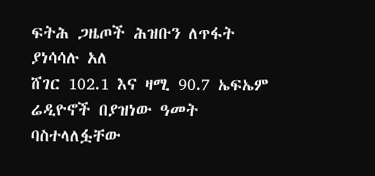ፍትሕ ጋዜጦች ሕዝቡን ለጥፋት ያነሳሳሉ አለ
ሸገር 102.1 እና ዛሚ 90.7 ኤፍኤም ሬዲዮኖች በያዝነው ዓመት ባስተላለፏቸው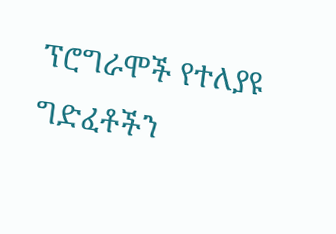ፕሮግራሞች የተለያዩ ግድፈቶችን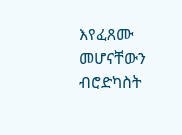እየፈጸሙ መሆናቸውን ብሮድካስት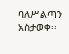ባለሥልጣን አስታወቀ፡፡